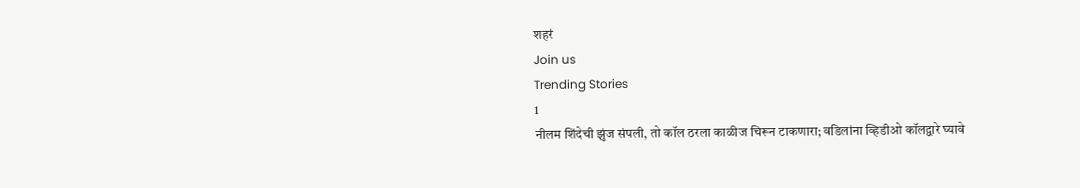शहरं
Join us
Trending Stories
1
नीलम शिंदेची झुंज संपली, तो कॉल ठरला काळीज चिरून टाकणारा; वडिलांना व्हिडीओ कॉलद्वारे घ्यावे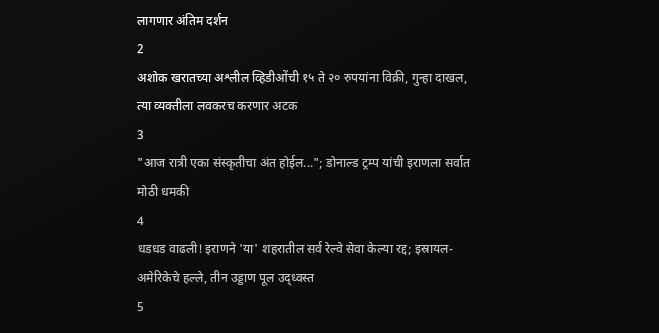लागणार अंतिम दर्शन
2
अशोक खरातच्या अश्लील व्हिडीओंची १५ ते २० रुपयांना विक्री, गुन्हा दाखल, त्या व्यक्तीला लवकरच करणार अटक
3
"आज रात्री एका संस्कृतीचा अंत होईल..."; डोनाल्ड ट्रम्प यांची इराणला सर्वात मोठी धमकी
4
धडधड वाढली! इराणने 'या' शहरातील सर्व रेल्वे सेवा केल्या रद्द; इस्रायल-अमेरिकेचे हल्ले, तीन उड्डाण पूल उद्ध्वस्त
5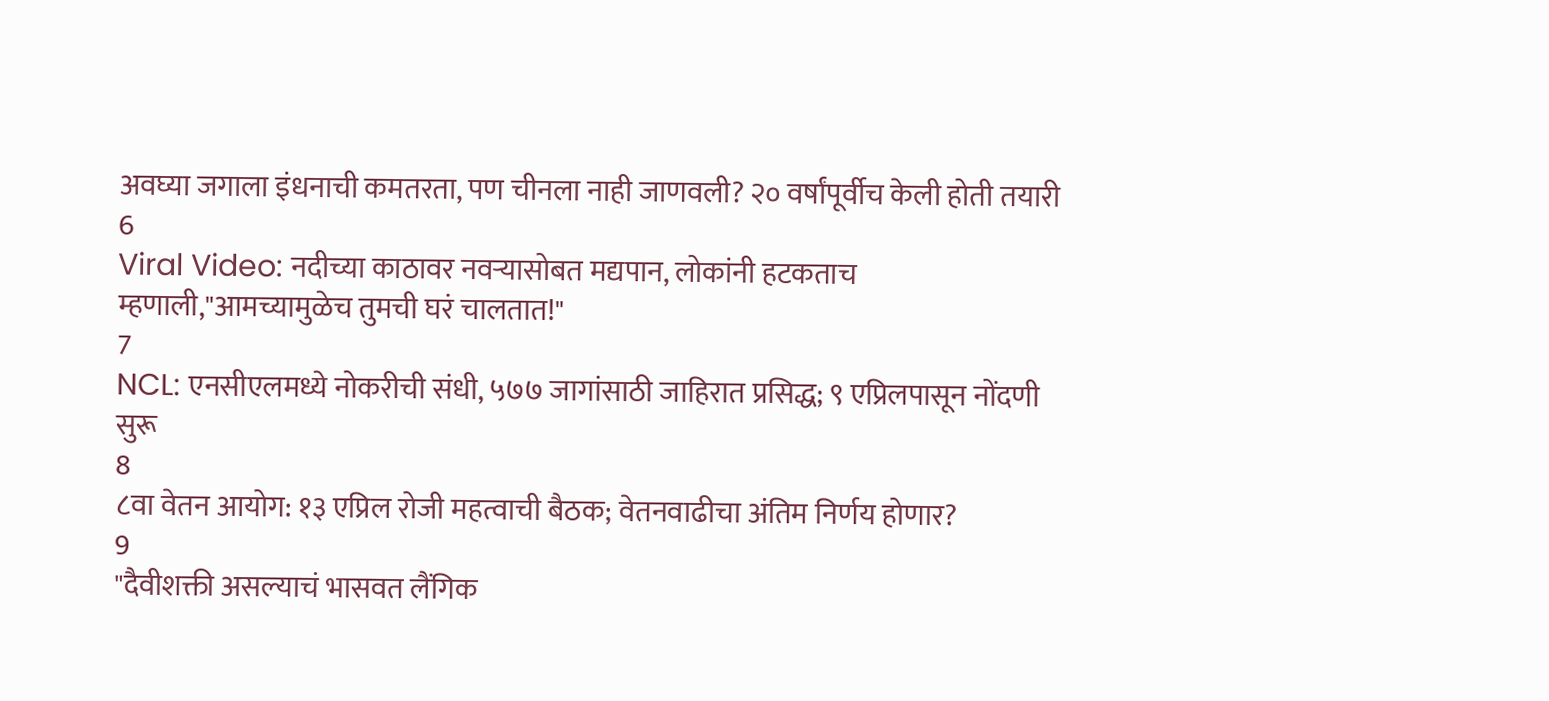अवघ्या जगाला इंधनाची कमतरता, पण चीनला नाही जाणवली? २० वर्षांपूर्वीच केली होती तयारी
6
Viral Video: नदीच्या काठावर नवऱ्यासोबत मद्यपान, लोकांनी हटकताच म्हणाली,"आमच्यामुळेच तुमची घरं चालतात!"
7
NCL: एनसीएलमध्ये नोकरीची संधी, ५७७ जागांसाठी जाहिरात प्रसिद्ध; ९ एप्रिलपासून नोंदणी सुरू
8
८वा वेतन आयोग: १३ एप्रिल रोजी महत्वाची बैठक; वेतनवाढीचा अंतिम निर्णय होणार?
9
"दैवीशक्ती असल्याचं भासवत लैंगिक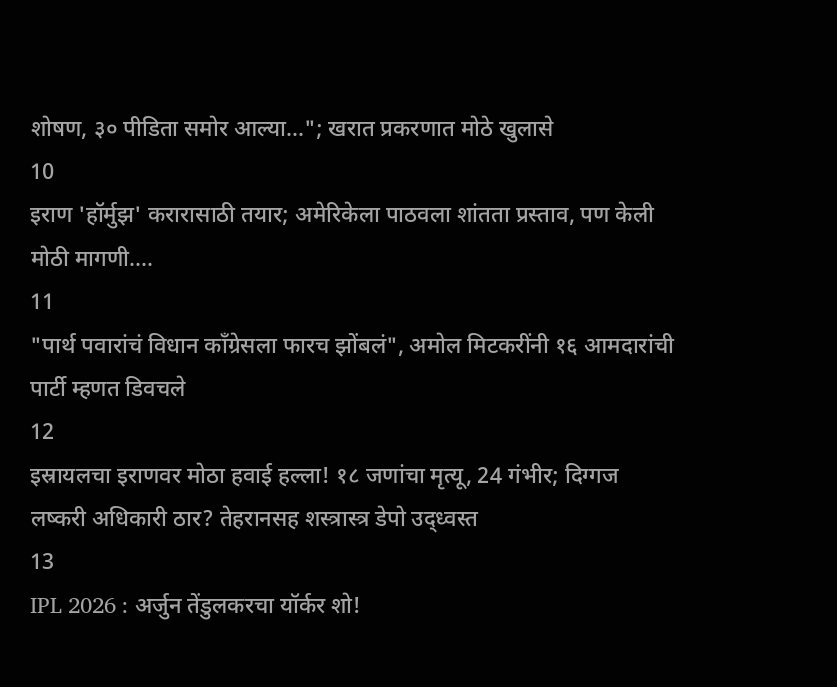शोषण, ३० पीडिता समोर आल्या..."; खरात प्रकरणात मोठे खुलासे
10
इराण 'हॉर्मुझ' करारासाठी तयार; अमेरिकेला पाठवला शांतता प्रस्ताव, पण केली मोठी मागणी....
11
"पार्थ पवारांचं विधान काँग्रेसला फारच झोंबलं", अमोल मिटकरींनी १६ आमदारांची पार्टी म्हणत डिवचले
12
इस्रायलचा इराणवर मोठा हवाई हल्ला! १८ जणांचा मृत्यू, 24 गंभीर; दिग्गज लष्करी अधिकारी ठार? तेहरानसह शस्त्रास्त्र डेपो उद्ध्वस्त
13
IPL 2026 : अर्जुन तेंडुलकरचा यॉर्कर शो!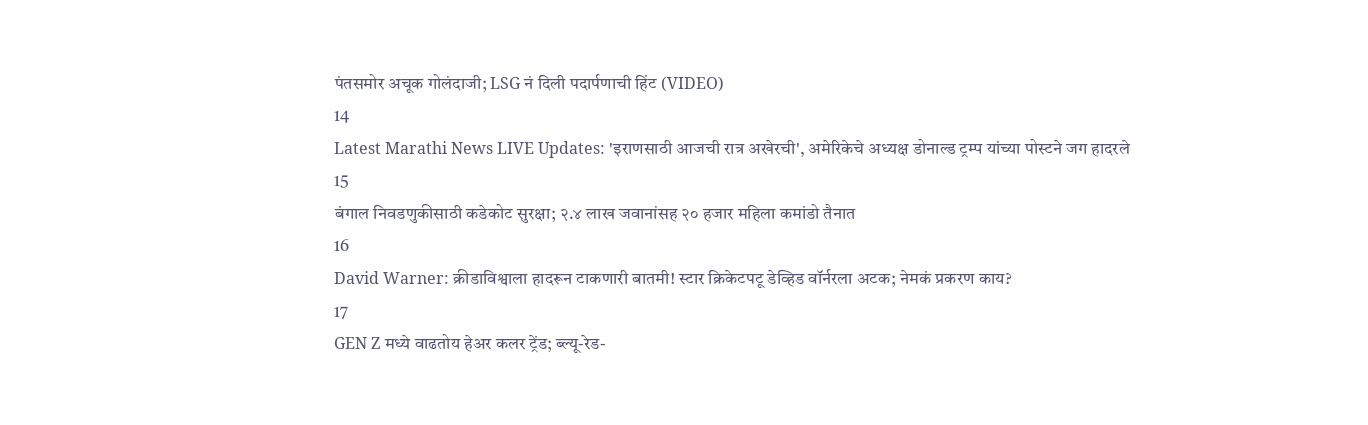पंतसमोर अचूक गोलंदाजी; LSG नं दिली पदार्पणाची हिंट (VIDEO)
14
Latest Marathi News LIVE Updates: 'इराणसाठी आजची रात्र अखेरची', अमेरिकेचे अध्यक्ष डोनाल्ड ट्रम्प यांच्या पोस्टने जग हादरले
15
बंगाल निवडणुकीसाठी कडेकोट सुरक्षा; २.४ लाख जवानांसह २० हजार महिला कमांडो तैनात
16
David Warner: क्रीडाविश्वाला हादरून टाकणारी बातमी! स्टार क्रिकेटपटू डेव्हिड वॉर्नरला अटक; नेमकं प्रकरण काय?
17
GEN Z मध्ये वाढतोय हेअर कलर ट्रेंड; ब्ल्यू-रेड-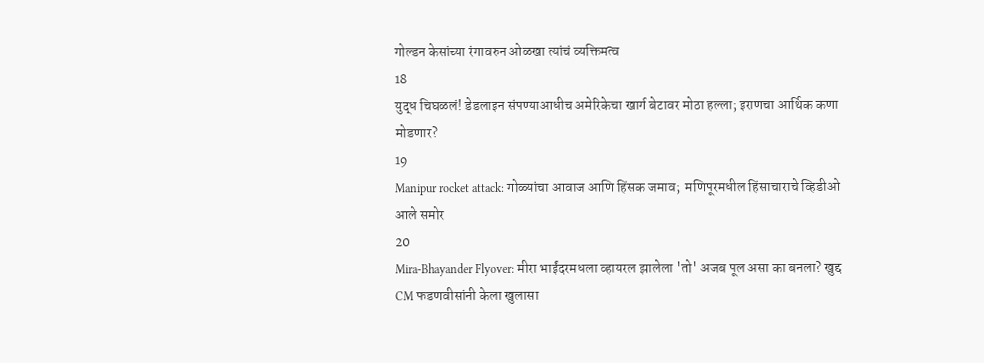गोल्डन केसांच्या रंगावरुन ओळखा त्यांचं व्यक्तिमत्व
18
युद्ध चिघळलं! डेडलाइन संपण्याआधीच अमेरिकेचा खार्ग बेटावर मोठा हल्ला; इराणचा आर्थिक कणा मोडणार?
19
Manipur rocket attack: गोळ्यांचा आवाज आणि हिंसक जमाव;  मणिपूरमधील हिंसाचाराचे व्हिडीओ आले समोर
20
Mira-Bhayander Flyover: मीरा भाईंदरमधला व्हायरल झालेला 'तो' अजब पूल असा का बनला? खुद्द CM फडणवीसांनी केला खुलासा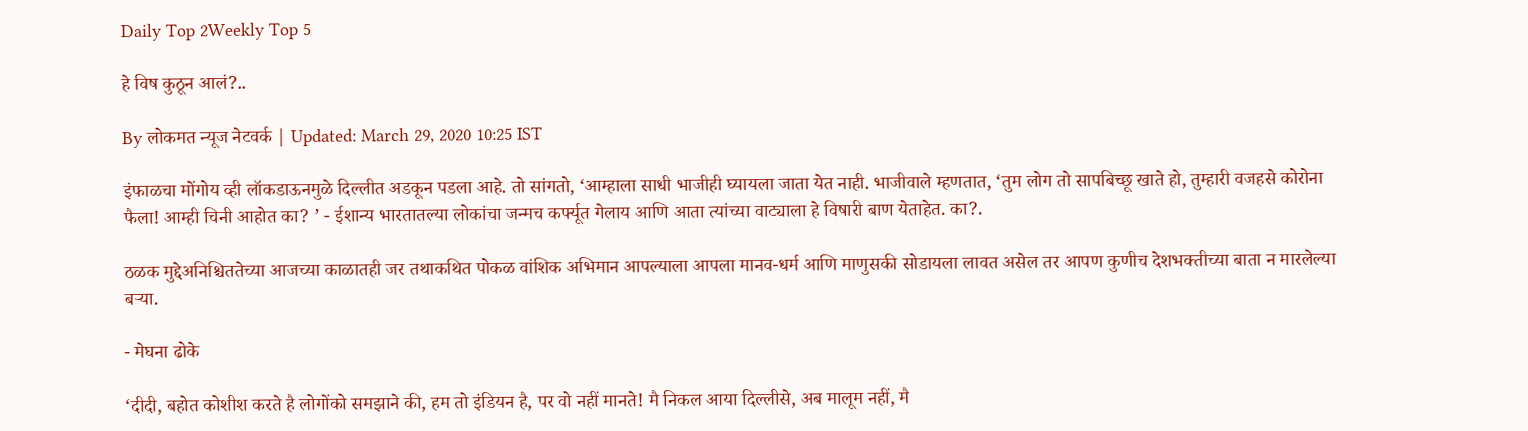Daily Top 2Weekly Top 5

हे विष कुठून आलं?..

By लोकमत न्यूज नेटवर्क | Updated: March 29, 2020 10:25 IST

इंफाळचा मोंगोय व्ही लॉकडाऊनमुळे दिल्लीत अडकून पडला आहे. तो सांगतो, ‘आम्हाला साधी भाजीही घ्यायला जाता येत नाही. भाजीवाले म्हणतात, ‘तुम लोग तो सापबिच्छू खाते हो, तुम्हारी वजहसे कोरोना फैला! आम्ही चिनी आहोत का? ’ - ईशान्य भारतातल्या लोकांचा जन्मच कर्फ्यूत गेलाय आणि आता त्यांच्या वाट्याला हे विषारी बाण येताहेत. का?.

ठळक मुद्देअनिश्चिततेच्या आजच्या काळातही जर तथाकथित पोकळ वांशिक अभिमान आपल्याला आपला मानव-धर्म आणि माणुसकी सोडायला लावत असेल तर आपण कुणीच देशभक्तीच्या बाता न मारलेल्या बर्‍या.

- मेघना ढोके

‘दीदी, बहोत कोशीश करते है लोगोंको समझाने की, हम तो इंडियन है, पर वो नहीं मानते! मै निकल आया दिल्लीसे, अब मालूम नहीं, मै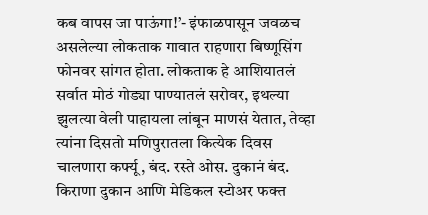कब वापस जा पाऊंगा!’- इंफाळपासून जवळच असलेल्या लोकताक गावात राहणारा बिष्णूसिंग फोनवर सांगत होता. लोकताक हे आशियातलं सर्वात मोठं गोड्या पाण्यातलं सरोवर, इथल्या झुलत्या वेली पाहायला लांबून माणसं येतात, तेव्हा त्यांना दिसतो मणिपुरातला कित्येक दिवस चालणारा कर्फ्यू, बंद. रस्ते ओस. दुकानं बंद. किराणा दुकान आणि मेडिकल स्टोअर फक्त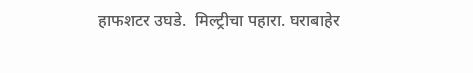हाफशटर उघडे.  मिल्ट्रीचा पहारा. घराबाहेर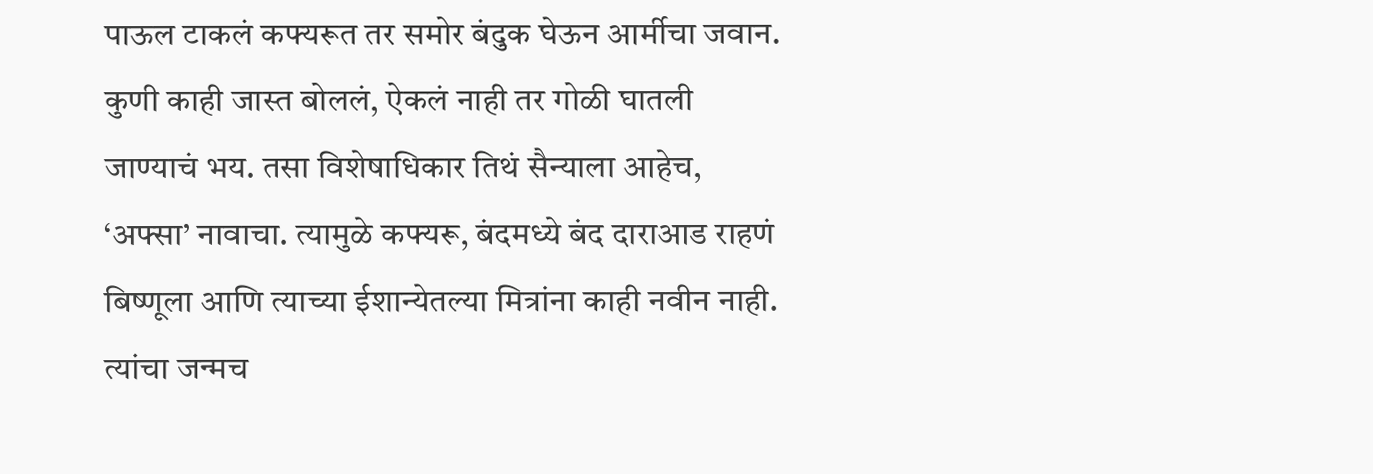पाऊल टाकलं कफ्यरूत तर समोर बंदुक घेऊन आर्मीचा जवान. कुणी काही जास्त बोललं, ऐकलं नाही तर गोळी घातली जाण्याचं भय. तसा विशेषाधिकार तिथं सैन्याला आहेच, ‘अफ्सा’ नावाचा. त्यामुळे कफ्यरू, बंदमध्ये बंद दाराआड राहणं बिष्णूला आणि त्याच्या ईशान्येतल्या मित्रांना काही नवीन नाही. त्यांचा जन्मच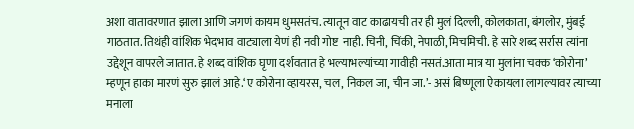अशा वातावरणात झाला आणि जगणं कायम धुमसतंच. त्यातून वाट काढायची तर ही मुलं दिल्ली, कोलकाता, बंगलोर, मुंबई गाठतात. तिथंही वांशिक भेदभाव वाट्याला येणं ही नवी गोष्ट  नाही. चिनी, चिंकी, नेपाळी, मिचमिची. हे सारे शब्द सर्रास त्यांना उद्देशून वापरले जातात. हे शब्द वांशिक घृणा दर्शवतात हे भल्याभल्यांच्या गावीही नसतं.आता मात्र या मुलांना चक्क ‘कोरोना’ म्हणून हाका मारणं सुरु झालं आहे.‘ए कोरोना व्हायरस, चल, निकल जा, चीन जा.’- असं बिष्णूला ऐकायला लागल्यावर त्याच्या मनाला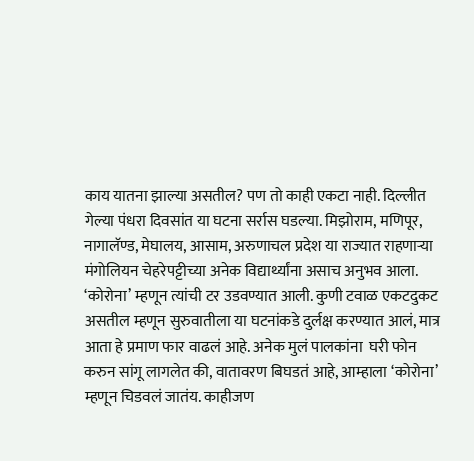काय यातना झाल्या असतील? पण तो काही एकटा नाही. दिल्लीत गेल्या पंधरा दिवसांत या घटना सर्रास घडल्या. मिझोराम, मणिपूर, नागालॅण्ड, मेघालय, आसाम, अरुणाचल प्रदेश या राज्यात राहणार्‍या  मंगोलियन चेहरेपट्टीच्या अनेक विद्यार्थ्यांना असाच अनुभव आला. ‘कोरोना’ म्हणून त्यांची टर उडवण्यात आली. कुणी टवाळ एकटदुकट असतील म्हणून सुरुवातीला या घटनांकडे दुर्लक्ष करण्यात आलं, मात्र आता हे प्रमाण फार वाढलं आहे. अनेक मुलं पालकांना  घरी फोन करुन सांगू लागलेत की, वातावरण बिघडतं आहे, आम्हाला ‘कोरोना’ म्हणून चिडवलं जातंय. काहीजण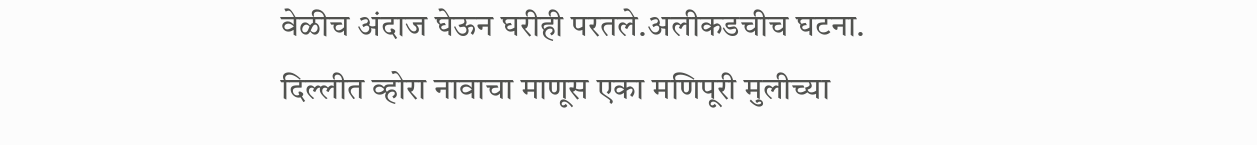वेळीच अंदाज घेऊन घरीही परतले.अलीकडचीच घटना. दिल्लीत व्होरा नावाचा माणूस एका मणिपूरी मुलीच्या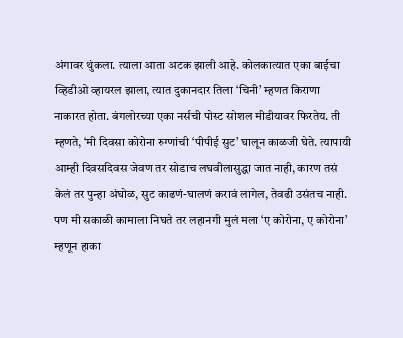अंगावर थुंकला. त्याला आता अटक झाली आहे. कोलकात्यात एका बाईचा व्हिडीओ व्हायरल झाला, त्यात दुकानदार तिला ‘चिनी’ म्हणत किराणा नाकारत होता. बंगलोरच्या एका नर्सची पोस्ट सोशल मीडीयावर फिरतेय. ती म्हणते, ‘मी दिवसा कोरोना रुग्णांची ‘पीपीई सुट’ घालून काळजी घेते. त्यापायी आम्ही दिवसदिवस जेवण तर सोडाच लघवीलासुद्धा जात नाही, कारण तसं केलं तर पुन्हा अंघोळ, सुट काढणं-घालणं करावं लागेल, तेवढी उसंतच नाही. पण मी सकाळी कामाला निघते तर लहानगी मुलं मला ‘ए कोरोना, ए कोरोना’ म्हणून हाका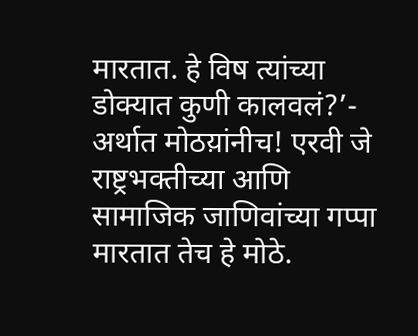मारतात. हे विष त्यांच्या डोक्यात कुणी कालवलं?’- अर्थात मोठय़ांनीच! एरवी जे राष्ट्रभक्तीच्या आणि सामाजिक जाणिवांच्या गप्पा मारतात तेच हे मोठे.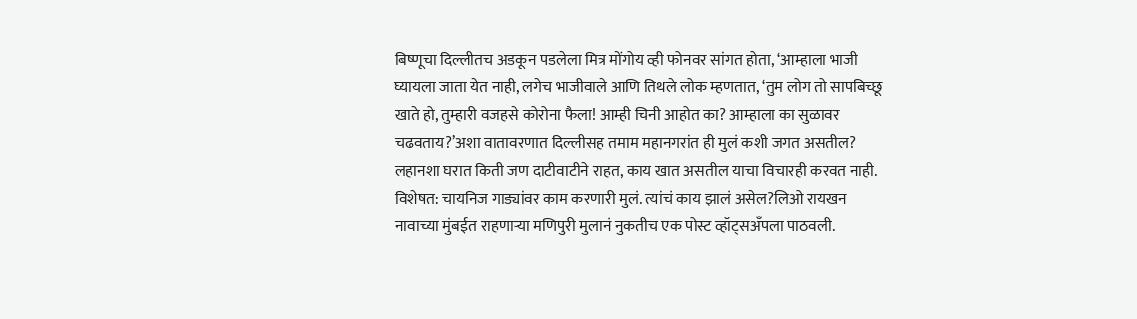बिष्णूचा दिल्लीतच अडकून पडलेला मित्र मोंगोय व्ही फोनवर सांगत होता, ‘आम्हाला भाजी घ्यायला जाता येत नाही, लगेच भाजीवाले आणि तिथले लोक म्हणतात, ‘तुम लोग तो सापबिच्छू खाते हो, तुम्हारी वजहसे कोरोना फैला! आम्ही चिनी आहोत का? आम्हाला का सुळावर चढवताय?’अशा वातावरणात दिल्लीसह तमाम महानगरांत ही मुलं कशी जगत असतील? लहानशा घरात किती जण दाटीवाटीने राहत, काय खात असतील याचा विचारही करवत नाही. विशेषत: चायनिज गाड्यांवर काम करणारी मुलं. त्यांचं काय झालं असेल?लिओ रायखन नावाच्या मुंबईत राहणार्‍या मणिपुरी मुलानं नुकतीच एक पोस्ट व्हॉट्सअँपला पाठवली.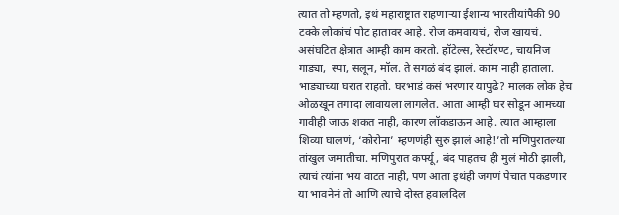त्यात तो म्हणतो, इथं महाराष्ट्रात राहणार्‍या ईशान्य भारतीयांपैकी 90 टक्के लोकांचं पोट हातावर आहे. रोज कमवायचं, रोज खायचं. असंघटित क्षेत्रात आम्ही काम करतो. हॉटेल्स, रेस्टॉरण्ट, चायनिज गाड्या,  स्पा, सलून, मॉल. ते सगळं बंद झालं. काम नाही हाताला. भाड्याच्या घरात राहतो. घरभाडं कसं भरणार यापुढे? मालक लोक हेच ओळखून तगादा लावायला लागलेत. आता आम्ही घर सोडून आमच्या गावीही जाऊ शकत नाही, कारण लॉकडाऊन आहे. त्यात आम्हाला शिव्या घालणं, ‘कोरोना’ म्हणणंही सुरु झालं आहे!’तो मणिपुरातल्या तांखुल जमातीचा. मणिपुरात कर्फ्यू, बंद पाहतच ही मुलं मोठी झाली, त्याचं त्यांना भय वाटत नाही, पण आता इथंही जगणं पेचात पकडणार या भावनेनं तो आणि त्याचे दोस्त हवालदिल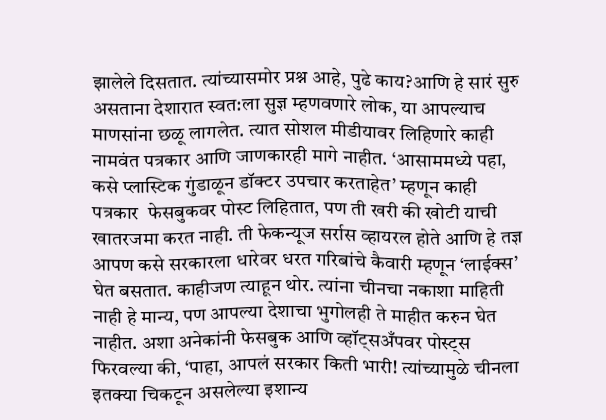झालेले दिसतात. त्यांच्यासमोर प्रश्न आहे, पुढे काय?आणि हे सारं सुरु असताना देशारात स्वत:ला सुज्ञ म्हणवणारे लोक, या आपल्याच माणसांना छळू लागलेत. त्यात सोशल मीडीयावर लिहिणारे काही नामवंत पत्रकार आणि जाणकारही मागे नाहीत. ‘आसाममध्ये पहा, कसे प्लास्टिक गुंडाळून डॉक्टर उपचार करताहेत’ म्हणून काही पत्रकार  फेसबुकवर पोस्ट लिहितात, पण ती खरी की खोटी याची खातरजमा करत नाही. ती फेकन्यूज सर्रास व्हायरल होते आणि हे तज्ञ आपण कसे सरकारला धारेवर धरत गरिबांचे कैवारी म्हणून ‘लाईक्स’ घेत बसतात. काहीजण त्याहून थोर. त्यांना चीनचा नकाशा माहिती नाही हे मान्य, पण आपल्या देशाचा भुगोलही ते माहीत करुन घेत नाहीत. अशा अनेकांनी फेसबुक आणि व्हॉट्सअँपवर पोस्ट्स फिरवल्या की, ‘पाहा, आपलं सरकार किती भारी! त्यांच्यामुळे चीनला इतक्या चिकटून असलेल्या इशान्य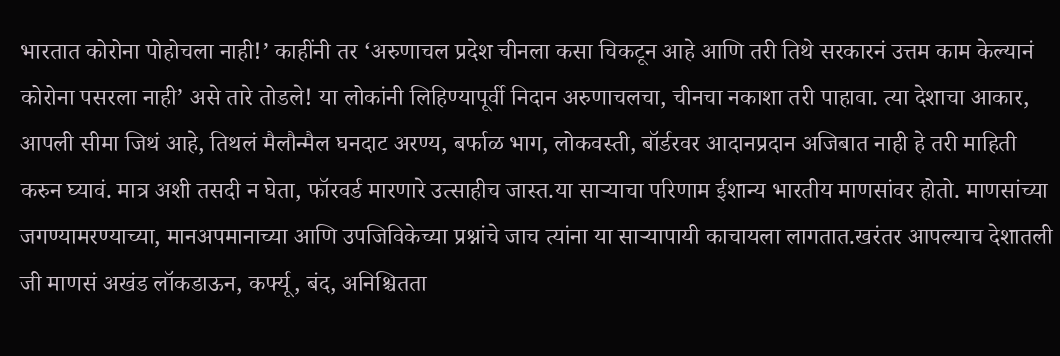भारतात कोरोना पोहोचला नाही!’ काहींनी तर ‘अरुणाचल प्रदेश चीनला कसा चिकटून आहे आणि तरी तिथे सरकारनं उत्तम काम केल्यानं कोरोना पसरला नाही’ असे तारे तोडले! या लोकांनी लिहिण्यापूर्वी निदान अरुणाचलचा, चीनचा नकाशा तरी पाहावा. त्या देशाचा आकार, आपली सीमा जिथं आहे, तिथलं मैलौन्मैल घनदाट अरण्य, बर्फाळ भाग, लोकवस्ती, बॉर्डरवर आदानप्रदान अजिबात नाही हे तरी माहिती करुन घ्यावं. मात्र अशी तसदी न घेता, फॉरवर्ड मारणारे उत्साहीच जास्त.या सार्‍याचा परिणाम ईशान्य भारतीय माणसांवर होतो. माणसांच्या जगण्यामरण्याच्या, मानअपमानाच्या आणि उपजिविकेच्या प्रश्नांचे जाच त्यांना या सार्‍यापायी काचायला लागतात.खरंतर आपल्याच देशातली जी माणसं अखंड लॉकडाऊन, कर्फ्यू, बंद, अनिश्चितता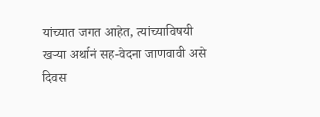यांच्यात जगत आहेत, त्यांच्याविषयी खर्‍या अर्थानं सह-वेदना जाणवावी असे दिवस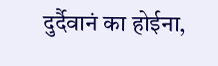दुर्दैवानं का होईना,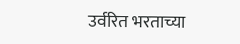उर्वरित भरताच्या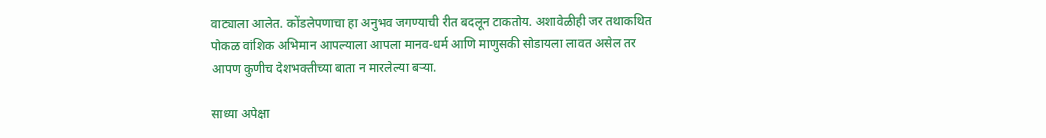वाट्याला आलेत. कोंडलेपणाचा हा अनुभव जगण्याची रीत बदलून टाकतोय. अशावेळीही जर तथाकथित पोकळ वांशिक अभिमान आपल्याला आपला मानव-धर्म आणि माणुसकी सोडायला लावत असेल तर आपण कुणीच देशभक्तीच्या बाता न मारलेल्या बर्‍या.

साध्या अपेक्षा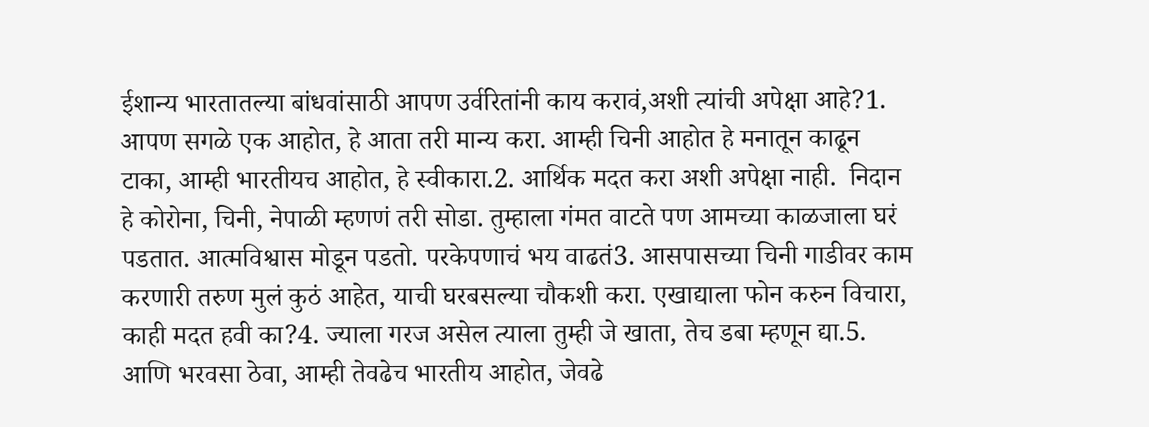ईशान्य भारतातल्या बांधवांसाठी आपण उर्वरितांनी काय करावं,अशी त्यांची अपेक्षा आहे?1. आपण सगळे एक आहोत, हे आता तरी मान्य करा. आम्ही चिनी आहोत हे मनातून काढून टाका, आम्ही भारतीयच आहोत, हे स्वीकारा.2. आर्थिक मदत करा अशी अपेक्षा नाही.  निदान हे कोरोना, चिनी, नेपाळी म्हणणं तरी सोडा. तुम्हाला गंमत वाटते पण आमच्या काळजाला घरं पडतात. आत्मविश्वास मोडून पडतो. परकेपणाचं भय वाढतं3. आसपासच्या चिनी गाडीवर काम करणारी तरुण मुलं कुठं आहेत, याची घरबसल्या चौकशी करा. एखाद्याला फोन करुन विचारा, काही मदत हवी का?4. ज्याला गरज असेल त्याला तुम्ही जे खाता, तेच डबा म्हणून द्या.5. आणि भरवसा ठेवा, आम्ही तेवढेच भारतीय आहोत, जेवढे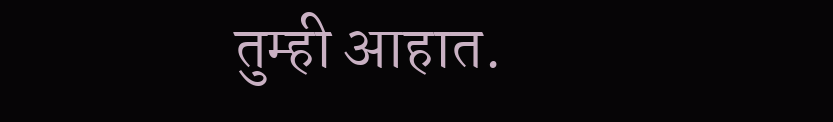तुम्ही आहात.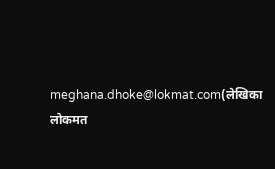meghana.dhoke@lokmat.com(लेखिका लोकमत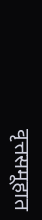वृत्तसमूहात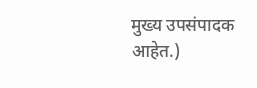मुख्य उपसंपादक आहेत.)